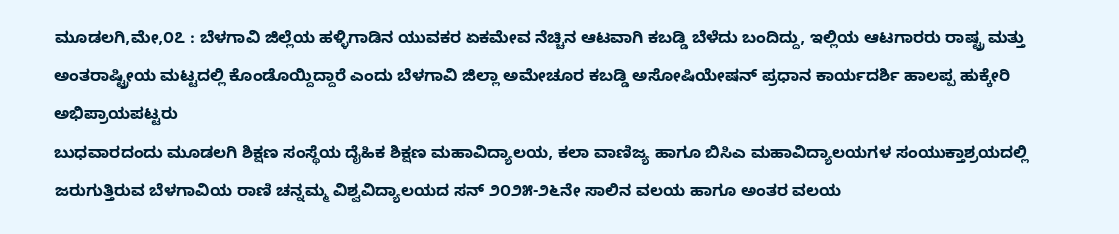ಮೂಡಲಗಿ,ಮೇ,೦೭ : ಬೆಳಗಾವಿ ಜಿಲ್ಲೆಯ ಹಳ್ಳಿಗಾಡಿನ ಯುವಕರ ಏಕಮೇವ ನೆಚ್ಚಿನ ಆಟವಾಗಿ ಕಬಡ್ಡಿ ಬೆಳೆದು ಬಂದಿದ್ದು, ಇಲ್ಲಿಯ ಆಟಗಾರರು ರಾಷ್ಟ್ರ ಮತ್ತು ಅಂತರಾಷ್ಟ್ರೀಯ ಮಟ್ಟದಲ್ಲಿ ಕೊಂಡೊಯ್ದಿದ್ದಾರೆ ಎಂದು ಬೆಳಗಾವಿ ಜಿಲ್ಲಾ ಅಮೇಚೂರ ಕಬಡ್ಡಿ ಅಸೋಷಿಯೇಷನ್ ಪ್ರಧಾನ ಕಾರ್ಯದರ್ಶಿ ಹಾಲಪ್ಪ ಹುಕ್ಕೇರಿ ಅಭಿಪ್ರಾಯಪಟ್ಟರು
ಬುಧವಾರದಂದು ಮೂಡಲಗಿ ಶಿಕ್ಷಣ ಸಂಸ್ಥೆಯ ದೈಹಿಕ ಶಿಕ್ಷಣ ಮಹಾವಿದ್ಯಾಲಯ, ಕಲಾ ವಾಣಿಜ್ಯ ಹಾಗೂ ಬಿಸಿಎ ಮಹಾವಿದ್ಯಾಲಯಗಳ ಸಂಯುಕ್ತಾಶ್ರಯದಲ್ಲಿ ಜರುಗುತ್ತಿರುವ ಬೆಳಗಾವಿಯ ರಾಣಿ ಚನ್ನಮ್ಮ ವಿಶ್ವವಿದ್ಯಾಲಯದ ಸನ್ ೨೦೨೫-೨೬ನೇ ಸಾಲಿನ ವಲಯ ಹಾಗೂ ಅಂತರ ವಲಯ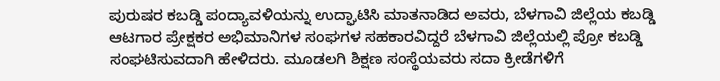ಪುರುಷರ ಕಬಡ್ಡಿ ಪಂದ್ಯಾವಳಿಯನ್ನು ಉದ್ಘಾಟಿಸಿ ಮಾತನಾಡಿದ ಅವರು, ಬೆಳಗಾವಿ ಜಿಲ್ಲೆಯ ಕಬಡ್ಡಿ ಆಟಗಾರ ಪ್ರೇಕ್ಷಕರ ಅಭಿಮಾನಿಗಳ ಸಂಘಗಳ ಸಹಕಾರವಿದ್ದರೆ ಬೆಳಗಾವಿ ಜಿಲ್ಲೆಯಲ್ಲಿ ಪ್ರೋ ಕಬಡ್ಡಿ ಸಂಘಟಿಸುವದಾಗಿ ಹೇಳಿದರು. ಮೂಡಲಗಿ ಶಿಕ್ಷಣ ಸಂಸ್ಥೆಯವರು ಸದಾ ಕ್ರೀಡೆಗಳಿಗೆ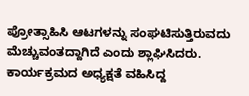ಪ್ರೋತ್ಸಾಹಿಸಿ ಆಟಗಳನ್ನು ಸಂಘಟಿಸುತ್ತಿರುವದು ಮೆಚ್ಚುವಂತದ್ದಾಗಿದೆ ಎಂದು ಶ್ಲಾಘಿಸಿದರು.
ಕಾರ್ಯಕ್ರಮದ ಅಧ್ಯಕ್ಷತೆ ವಹಿಸಿದ್ದ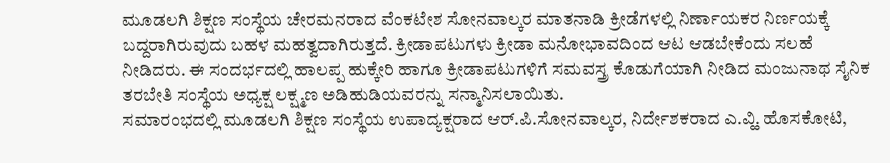ಮೂಡಲಗಿ ಶಿಕ್ಷಣ ಸಂಸ್ಥೆಯ ಚೇರಮನರಾದ ವೆಂಕಟೇಶ ಸೋನವಾಲ್ಕರ ಮಾತನಾಡಿ ಕ್ರೀಡೆಗಳಲ್ಲಿ ನಿರ್ಣಾಯಕರ ನಿರ್ಣಯಕ್ಕೆ ಬದ್ದರಾಗಿರುವುದು ಬಹಳ ಮಹತ್ವದಾಗಿರುತ್ತದೆ. ಕ್ರೀಡಾಪಟುಗಳು ಕ್ರೀಡಾ ಮನೋಭಾವದಿಂದ ಆಟ ಆಡಬೇಕೆಂದು ಸಲಹೆ ನೀಡಿದರು. ಈ ಸಂದರ್ಭದಲ್ಲಿ ಹಾಲಪ್ಪ ಹುಕ್ಕೇರಿ ಹಾಗೂ ಕ್ರೀಡಾಪಟುಗಳಿಗೆ ಸಮವಸ್ತ್ರ ಕೊಡುಗೆಯಾಗಿ ನೀಡಿದ ಮಂಜುನಾಥ ಸೈನಿಕ ತರಬೇತಿ ಸಂಸ್ಥೆಯ ಅಧ್ಯಕ್ಷ ಲಕ್ಷ್ಮಣ ಅಡಿಹುಡಿಯವರನ್ನು ಸನ್ಮಾನಿಸಲಾಯಿತು.
ಸಮಾರಂಭದಲ್ಲಿ ಮೂಡಲಗಿ ಶಿಕ್ಷಣ ಸಂಸ್ಥೆಯ ಉಪಾದ್ಯಕ್ಷರಾದ ಆರ್.ಪಿ.ಸೋನವಾಲ್ಕರ, ನಿರ್ದೇಶಕರಾದ ಎ.ವ್ಹಿ. ಹೊಸಕೋಟಿ,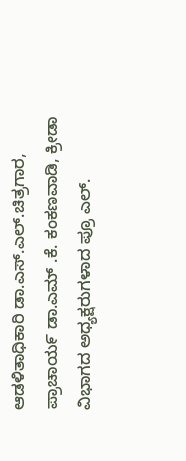ಆಡಳಿತಾಧಿಕಾರಿ ಡಾ.ಎಸ್.ಎಲ್.ಚಿತ್ರಗಾರ, ಪ್ರಾಚಾಯ೯ ಡಾ.ಎಮ್ .ಕೆ. ಕಂಕಣವಾಡಿ, ಕ್ರೀಡಾ ವಿಭಾಗದ ಅಧ್ಯಕ್ಷರುಗಳಾದ ಪ್ರೂ ಎಲ್.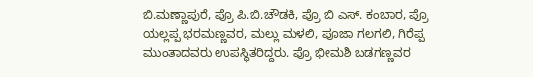ಬಿ.ಮಣ್ಣಾಪುರೆ, ಪ್ರೊ ಪಿ.ಬಿ.ಚೌಡಕಿ, ಪ್ರೊ ಬಿ ಎಸ್. ಕಂಬಾರ, ಪ್ರೊ ಯಲ್ಲಪ್ಪ ಭರಮಣ್ಣವರ, ಮಲ್ಲು ಮಳಲಿ, ಪೂಜಾ ಗಲಗಲಿ, ಗಿರೆಪ್ಪ ಮುಂತಾದವರು ಉಪಸ್ಥಿತರಿದ್ದರು. ಪ್ರೊ ಭೀಮಶಿ ಬಡಗಣ್ಣವರ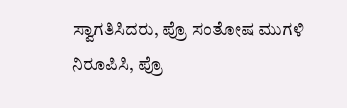ಸ್ವಾಗತಿಸಿದರು, ಪ್ರೊ ಸಂತೋಷ ಮುಗಳಿ ನಿರೂಪಿಸಿ, ಪ್ರೊ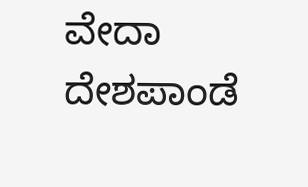ವೇದಾ ದೇಶಪಾಂಡೆ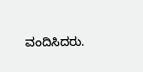ವಂದಿಸಿದರು.